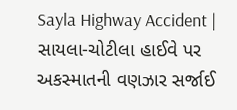Sayla Highway Accident | સાયલા-ચોટીલા હાઈવે પર અકસ્માતની વણઝાર સર્જાઈ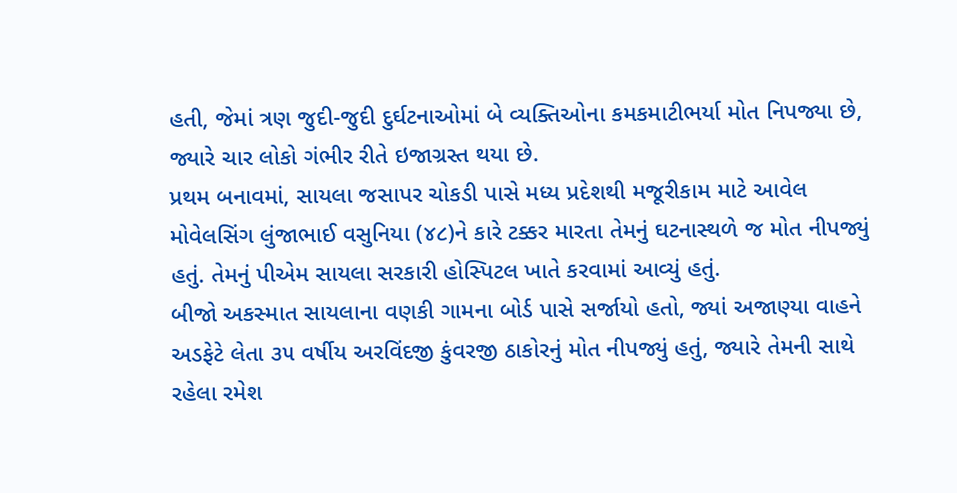હતી, જેમાં ત્રણ જુદી-જુદી દુર્ઘટનાઓમાં બે વ્યક્તિઓના કમકમાટીભર્યા મોત નિપજ્યા છે, જ્યારે ચાર લોકો ગંભીર રીતે ઇજાગ્રસ્ત થયા છે.
પ્રથમ બનાવમાં, સાયલા જસાપર ચોકડી પાસે મધ્ય પ્રદેશથી મજૂરીકામ માટે આવેલ મોવેલસિંગ લુંજાભાઈ વસુનિયા (૪૮)ને કારે ટક્કર મારતા તેમનું ઘટનાસ્થળે જ મોત નીપજ્યું હતું. તેમનું પીએમ સાયલા સરકારી હોસ્પિટલ ખાતે કરવામાં આવ્યું હતું.
બીજો અકસ્માત સાયલાના વણકી ગામના બોર્ડ પાસે સર્જાયો હતો, જ્યાં અજાણ્યા વાહને અડફેટે લેતા ૩૫ વર્ષીય અરવિંદજી કુંવરજી ઠાકોરનું મોત નીપજ્યું હતું, જ્યારે તેમની સાથે રહેલા રમેશ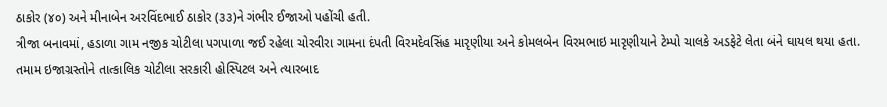ઠાકોર (૪૦) અને મીનાબેન અરવિંદભાઈ ઠાકોર (૩૩)ને ગંભીર ઈજાઓ પહોંચી હતી.
ત્રીજા બનાવમાં, હડાળા ગામ નજીક ચોટીલા પગપાળા જઈ રહેલા ચોરવીરા ગામના દંપતી વિરમદેવસિંહ મારૃણીયા અને કોમલબેન વિરમભાઇ મારૃણીયાને ટેમ્પો ચાલકે અડફેટે લેતા બંને ઘાયલ થયા હતા.
તમામ ઇજાગ્રસ્તોને તાત્કાલિક ચોટીલા સરકારી હોસ્પિટલ અને ત્યારબાદ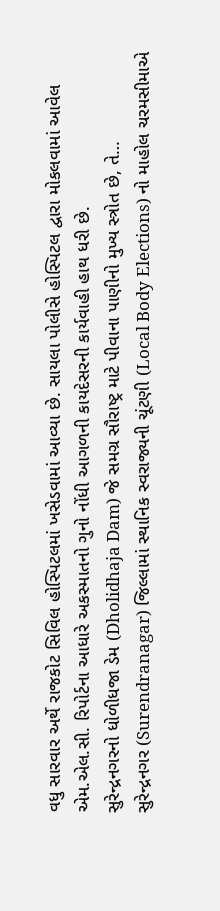વધુ સારવાર અર્થે રાજકોટ સિવિલ હોસ્પિટલમાં ખસેડવામાં આવ્યા છે. સાયલા પોલીસે હોસ્પિટલ દ્વારા મોકલવામાં આવેલ એમ.એલ.સી. રિપોર્ટના આધારે અકસ્માતનો ગુનો નોંધી આગળની કાયદેસરની કાર્યવાહી હાથ ધરી છે.
સુરેન્દ્રનગરનો ધોળીધજા ડેમ (Dholidhaja Dam) જે સમગ્ર સૌરાષ્ટ્ર માટે પીવાના પાણીનો મુખ્ય સ્ત્રોત છે, તે…
સુરેન્દ્રનગર (Surendranagar) જિલ્લામાં સ્થાનિક સ્વરાજ્યની ચૂંટણી (Local Body Elections) નો માહોલ ચરમસીમાએ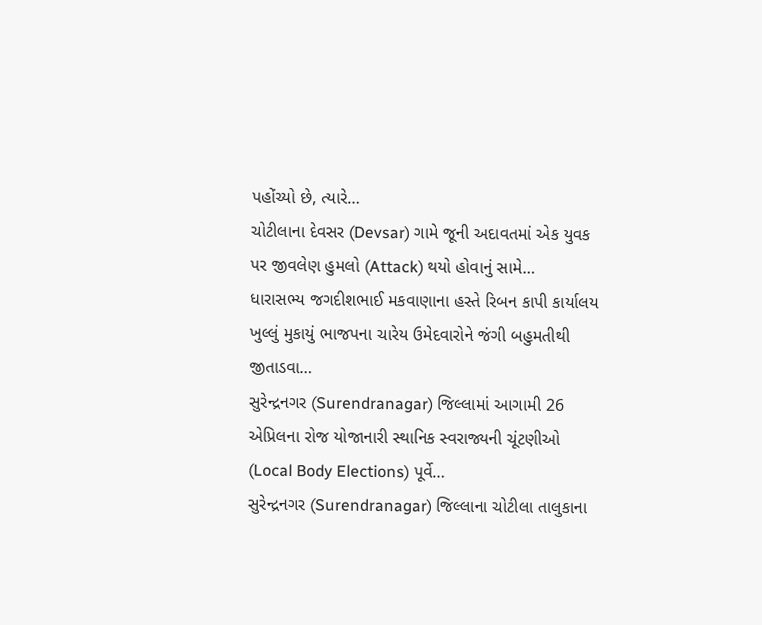પહોંચ્યો છે, ત્યારે…
ચોટીલાના દેવસર (Devsar) ગામે જૂની અદાવતમાં એક યુવક પર જીવલેણ હુમલો (Attack) થયો હોવાનું સામે…
ધારાસભ્ય જગદીશભાઈ મકવાણાના હસ્તે રિબન કાપી કાર્યાલય ખુલ્લું મુકાયું ભાજપના ચારેય ઉમેદવારોને જંગી બહુમતીથી જીતાડવા…
સુરેન્દ્રનગર (Surendranagar) જિલ્લામાં આગામી 26 એપ્રિલના રોજ યોજાનારી સ્થાનિક સ્વરાજ્યની ચૂંટણીઓ (Local Body Elections) પૂર્વે…
સુરેન્દ્રનગર (Surendranagar) જિલ્લાના ચોટીલા તાલુકાના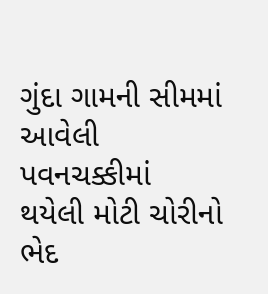ગુંદા ગામની સીમમાં આવેલી પવનચક્કીમાં થયેલી મોટી ચોરીનો ભેદ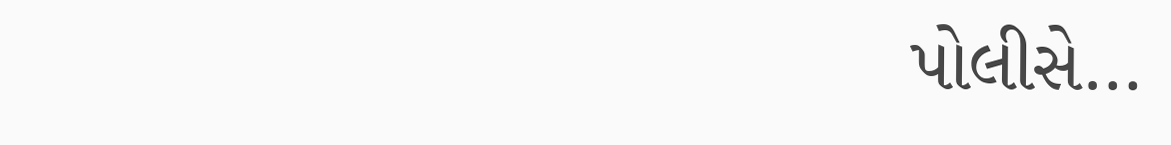પોલીસે…